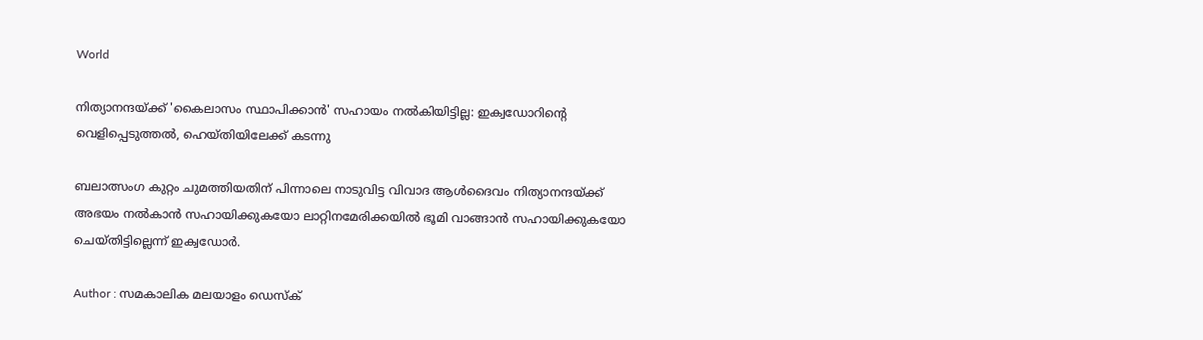World

നിത്യാനന്ദയ്ക്ക് 'കൈലാസം സ്ഥാപിക്കാന്‍' സഹായം നല്‍കിയിട്ടില്ല: ഇക്വഡോറിന്റെ വെളിപ്പെടുത്തല്‍, ഹെയ്തിയിലേക്ക് കടന്നു

ബലാത്സംഗ കുറ്റം ചുമത്തിയതിന് പിന്നാലെ നാടുവിട്ട വിവാദ ആള്‍ദൈവം നിത്യാനന്ദയ്ക്ക് അഭയം നല്‍കാന്‍ സഹായിക്കുകയോ ലാറ്റിനമേരിക്കയില്‍ ഭൂമി വാങ്ങാന്‍ സഹായിക്കുകയോ ചെയ്തിട്ടില്ലെന്ന് ഇക്വഡോര്‍.

Author : സമകാലിക മലയാളം ഡെസ്ക്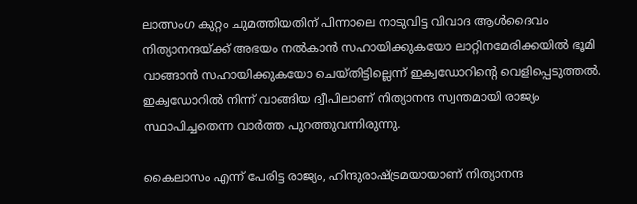ലാത്സംഗ കുറ്റം ചുമത്തിയതിന് പിന്നാലെ നാടുവിട്ട വിവാദ ആള്‍ദൈവം നിത്യാനന്ദയ്ക്ക് അഭയം നല്‍കാന്‍ സഹായിക്കുകയോ ലാറ്റിനമേരിക്കയില്‍ ഭൂമി വാങ്ങാന്‍ സഹായിക്കുകയോ ചെയ്തിട്ടില്ലെന്ന് ഇക്വഡോറിന്റെ വെളിപ്പെടുത്തല്‍. ഇക്വഡോറില്‍ നിന്ന് വാങ്ങിയ ദ്വീപിലാണ് നിത്യാനന്ദ സ്വന്തമായി രാജ്യം സ്ഥാപിച്ചതെന്ന വാര്‍ത്ത പുറത്തുവന്നിരുന്നു.

കൈലാസം എന്ന് പേരിട്ട രാജ്യം, ഹിന്ദുരാഷ്ട്രമയായാണ് നിത്യാനന്ദ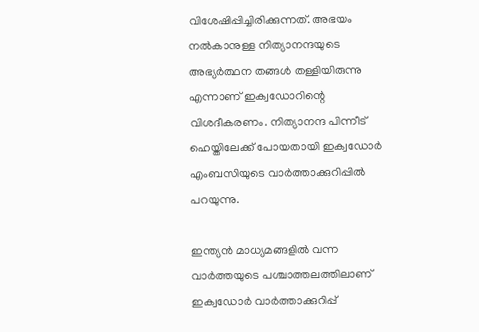വിശേഷിപ്പിച്ചിരിക്കുന്നത്. അഭയം നല്‍കാനുള്ള നിത്യാനന്ദയുടെ അഭ്യര്‍ത്ഥന തങ്ങള്‍ തള്ളിയിരുന്നു എന്നാണ് ഇക്വഡോറിന്റെ വിശദീകരണം. നിത്യാനന്ദ പിന്നീട് ഹെയ്തിലേക്ക് പോയതായി ഇക്വഡോര്‍ എംബസിയുടെ വാര്‍ത്താക്കുറിപ്പില്‍ പറയുന്നു.

ഇന്ത്യന്‍ മാധ്യമങ്ങളില്‍ വന്ന വാര്‍ത്തയുടെ പശ്ചാത്തലത്തിലാണ് ഇക്വഡോര്‍ വാര്‍ത്താക്കുറിപ്പ്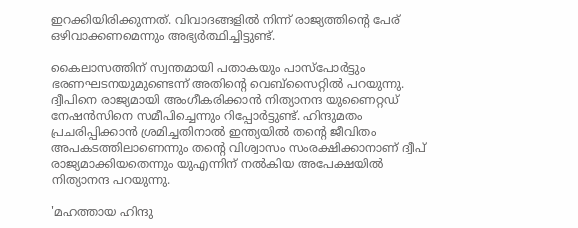ഇറക്കിയിരിക്കുന്നത്. വിവാദങ്ങളില്‍ നിന്ന് രാജ്യത്തിന്റെ പേര് ഒഴിവാക്കണമെന്നും അഭ്യര്‍ത്ഥിച്ചിട്ടുണ്ട്.

കൈലാസത്തിന് സ്വന്തമായി പതാകയും പാസ്‌പോര്‍ട്ടും ഭരണഘടനയുമുണ്ടെന്ന് അതിന്റെ വെബ്‌സൈറ്റില്‍ പറയുന്നു.  ദ്വീപിനെ രാജ്യമായി അംഗീകരിക്കാന്‍ നിത്യാനന്ദ യുണൈറ്റഡ് നേഷന്‍സിനെ സമീപിച്ചെന്നും റിപ്പോര്‍ട്ടുണ്ട്. ഹിന്ദുമതം പ്രചരിപ്പിക്കാന്‍ ശ്രമിച്ചതിനാല്‍ ഇന്ത്യയില്‍ തന്റെ ജീവിതം അപകടത്തിലാണെന്നും തന്റെ വിശ്വാസം സംരക്ഷിക്കാനാണ് ദ്വീപ് രാജ്യമാക്കിയതെന്നും യുഎന്നിന് നല്‍കിയ അപേക്ഷയില്‍ നിത്യാനന്ദ പറയുന്നു.

'മഹത്തായ ഹിന്ദു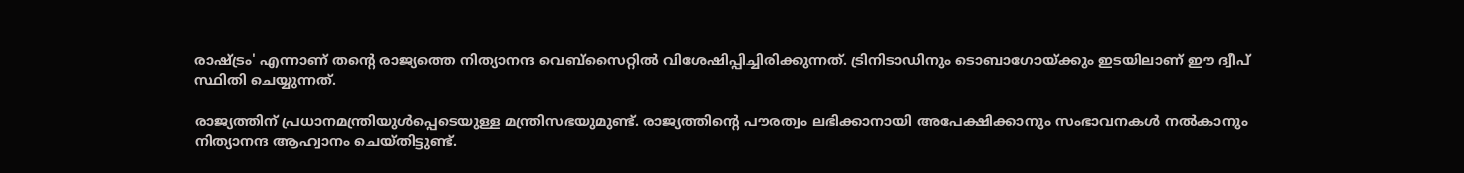രാഷ്ട്രം' എന്നാണ് തന്റെ രാജ്യത്തെ നിത്യാനന്ദ വെബ്‌സൈറ്റില്‍ വിശേഷിപ്പിച്ചിരിക്കുന്നത്. ട്രിനിടാഡിനും ടൊബാഗോയ്ക്കും ഇടയിലാണ് ഈ ദ്വീപ് സ്ഥിതി ചെയ്യുന്നത്.

രാജ്യത്തിന് പ്രധാനമന്ത്രിയുള്‍പ്പെടെയുള്ള മന്ത്രിസഭയുമുണ്ട്. രാജ്യത്തിന്റെ പൗരത്വം ലഭിക്കാനായി അപേക്ഷിക്കാനും സംഭാവനകള്‍ നല്‍കാനും നിത്യാനന്ദ ആഹ്വാനം ചെയ്തിട്ടുണ്ട്.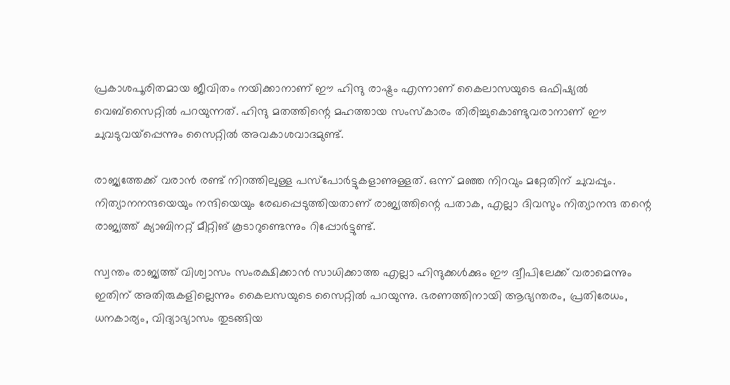പ്രകാശപൂരിതമായ ജീവിതം നയിക്കാനാണ് ഈ ഹിന്ദു രാഷ്ട്രം എന്നാണ് കൈലാസയുടെ ഒഫിഷ്യല്‍ വെബ്‌സൈറ്റില്‍ പറയുന്നത്. ഹിന്ദു മതത്തിന്റെ മഹത്തായ സംസ്‌കാരം തിരിച്ചുകൊണ്ടുവരാനാണ് ഈ ചുവടുവയ്‌പ്പെന്നും സൈറ്റില്‍ അവകാശവാദമുണ്ട്.

രാജ്യത്തേക്ക് വരാന്‍ രണ്ട് നിറത്തിലുള്ള പസ്‌പോര്‍ട്ടുകളാണുള്ളത്. ഒന്ന് മഞ്ഞ നിറവും മറ്റേതിന് ചുവപ്പും. നിത്യാനനന്ദയെയും നന്ദിയെയും രേഖപ്പെടുത്തിയതാണ് രാജ്യത്തിന്റെ പതാക, എല്ലാ ദിവസും നിത്യാനന്ദ തന്റെ രാജ്യത്ത് ക്യാബിനറ്റ് മീറ്റിങ് കൂടാറുണ്ടെന്നും റിപ്പോര്‍ട്ടുണ്ട്.

സ്വന്തം രാജ്യത്ത് വിശ്വാസം സംരക്ഷിക്കാന്‍ സാധിക്കാത്ത എല്ലാ ഹിന്ദുക്കള്‍ക്കും ഈ ദ്വീപിലേക്ക് വരാമെന്നും ഇതിന് അതിരുകളില്ലെന്നും കൈലസയുടെ സൈറ്റില്‍ പറയുന്നു. ഭരണത്തിനായി ആഭ്യന്തരം, പ്രതിരേധം, ധനകാര്യം, വിദ്യാഭ്യാസം തുടങ്ങിയ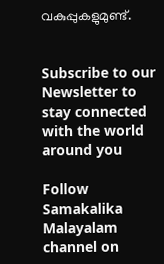വകുപ്പുകളുമുണ്ട്.


Subscribe to our Newsletter to stay connected with the world around you

Follow Samakalika Malayalam channel on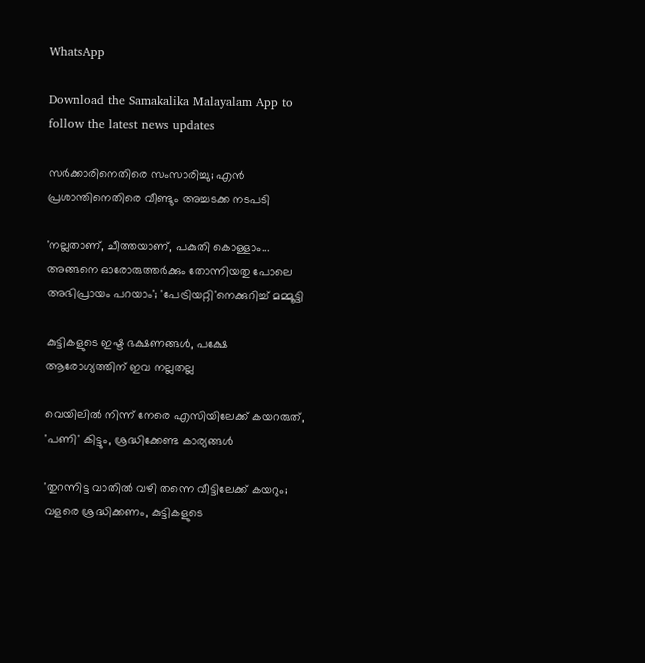WhatsApp

Download the Samakalika Malayalam App to follow the latest news updates

സര്‍ക്കാരിനെതിരെ സംസാരിച്ചു; എന്‍ പ്രശാന്തിനെതിരെ വീണ്ടും അച്ചടക്ക നടപടി

'നല്ലതാണ്, ചീത്തയാണ്, പകുതി കൊള്ളാം... അങ്ങനെ ഓരോരുത്തർക്കും തോന്നിയതു പോലെ അഭിപ്രായം പറയാം'; 'പേട്രിയറ്റി'നെക്കുറിച്ച് മമ്മൂട്ടി

കുട്ടികളുടെ ഇഷ്ട ഭക്ഷണങ്ങൾ, പക്ഷേ ആരോഗ്യത്തിന് ഇവ നല്ലതല്ല

വെയിലിൽ നിന്ന് നേരെ എസിയിലേക്ക് കയറരുത്, 'പണി' കിട്ടും, ശ്രദ്ധിക്കേണ്ട കാര്യങ്ങൾ

'തുറന്നിട്ട വാതിൽ വഴി തന്നെ വീട്ടിലേക്ക് കയറും; വളരെ ശ്രദ്ധിക്കണം, കുട്ടികളുടെ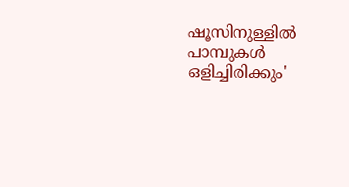ഷൂസിനുള്ളിൽ പാമ്പുകൾ ഒളിച്ചിരിക്കും'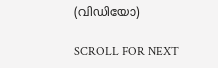(വിഡിയോ)

SCROLL FOR NEXT